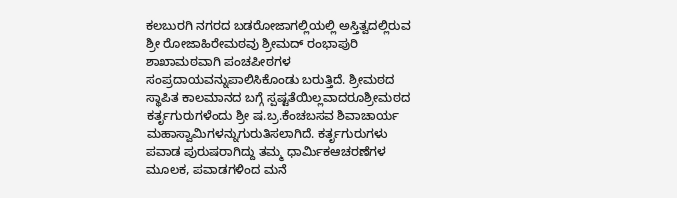ಕಲಬುರಗಿ ನಗರದ ಬಡರೋಜಾಗಲ್ಲಿಯಲ್ಲಿ ಅಸ್ತಿತ್ವದಲ್ಲಿರುವ ಶ್ರೀ ರೋಜಾಹಿರೇಮಠವು ಶ್ರೀಮದ್ ರಂಭಾಪುರಿ ಶಾಖಾಮಠವಾಗಿ ಪಂಚಪೀಠಗಳ ಸಂಪ್ರದಾಯವನ್ನುಪಾಲಿಸಿಕೊಂಡು ಬರುತ್ತಿದೆ. ಶ್ರೀಮಠದ ಸ್ಥಾಪಿತ ಕಾಲಮಾನದ ಬಗ್ಗೆ ಸ್ಪಷ್ಟತೆಯಿಲ್ಲವಾದರೂಶ್ರೀಮಠದ ಕರ್ತೃಗುರುಗಳೆಂದು ಶ್ರೀ ಷ.ಬ್ರ.ಕೆಂಚಬಸವ ಶಿವಾಚಾರ್ಯ ಮಹಾಸ್ವಾಮಿಗಳನ್ನುಗುರುತಿಸಲಾಗಿದೆ. ಕರ್ತೃಗುರುಗಳು ಪವಾಡ ಪುರುಷರಾಗಿದ್ದು ತಮ್ಮ ಧಾರ್ಮಿಕಆಚರಣೆಗಳ ಮೂಲಕ, ಪವಾಡಗಳಿಂದ ಮನೆ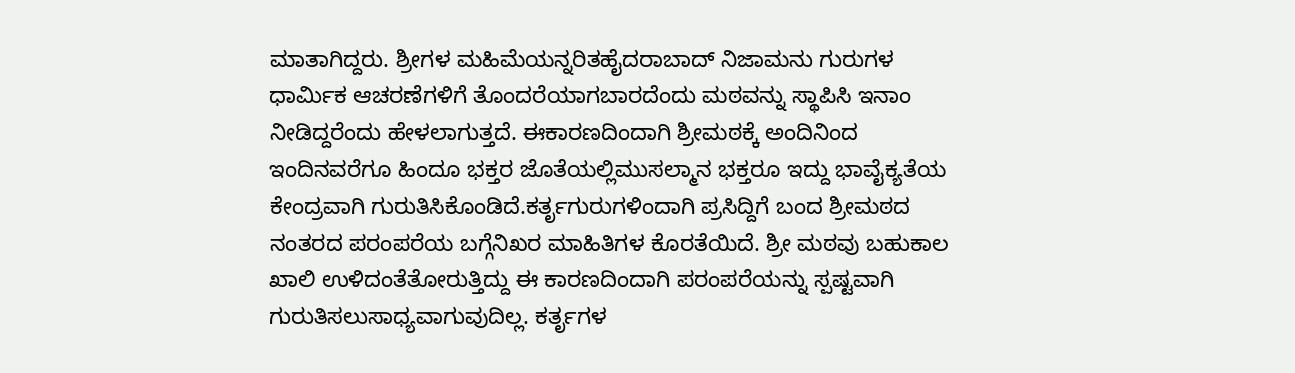ಮಾತಾಗಿದ್ದರು. ಶ್ರೀಗಳ ಮಹಿಮೆಯನ್ನರಿತಹೈದರಾಬಾದ್ ನಿಜಾಮನು ಗುರುಗಳ ಧಾರ್ಮಿಕ ಆಚರಣೆಗಳಿಗೆ ತೊಂದರೆಯಾಗಬಾರದೆಂದು ಮಠವನ್ನು ಸ್ಥಾಪಿಸಿ ಇನಾಂ ನೀಡಿದ್ದರೆಂದು ಹೇಳಲಾಗುತ್ತದೆ. ಈಕಾರಣದಿಂದಾಗಿ ಶ್ರೀಮಠಕ್ಕೆ ಅಂದಿನಿಂದ ಇಂದಿನವರೆಗೂ ಹಿಂದೂ ಭಕ್ತರ ಜೊತೆಯಲ್ಲಿಮುಸಲ್ಮಾನ ಭಕ್ತರೂ ಇದ್ದು ಭಾವೈಕ್ಯತೆಯ ಕೇಂದ್ರವಾಗಿ ಗುರುತಿಸಿಕೊಂಡಿದೆ.ಕರ್ತೃಗುರುಗಳಿಂದಾಗಿ ಪ್ರಸಿದ್ದಿಗೆ ಬಂದ ಶ್ರೀಮಠದ ನಂತರದ ಪರಂಪರೆಯ ಬಗ್ಗೆನಿಖರ ಮಾಹಿತಿಗಳ ಕೊರತೆಯಿದೆ. ಶ್ರೀ ಮಠವು ಬಹುಕಾಲ ಖಾಲಿ ಉಳಿದಂತೆತೋರುತ್ತಿದ್ದು ಈ ಕಾರಣದಿಂದಾಗಿ ಪರಂಪರೆಯನ್ನು ಸ್ಪಷ್ಟವಾಗಿ ಗುರುತಿಸಲುಸಾಧ್ಯವಾಗುವುದಿಲ್ಲ. ಕರ್ತೃಗಳ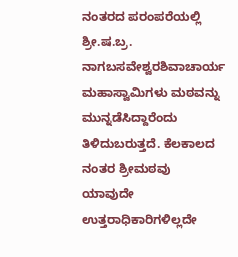ನಂತರದ ಪರಂಪರೆಯಲ್ಲಿ ಶ್ರೀ.ಷ.ಬ್ರ. ನಾಗಬಸವೇಶ್ವರಶಿವಾಚಾರ್ಯ ಮಹಾಸ್ವಾಮಿಗಳು ಮಠವನ್ನು ಮುನ್ನಡೆಸಿದ್ದಾರೆಂದು ತಿಳಿದುಬರುತ್ತದೆ. ಕೆಲಕಾಲದ ನಂತರ ಶ್ರೀಮಠವು ಯಾವುದೇ ಉತ್ತರಾಧಿಕಾರಿಗಳಿಲ್ಲದೇ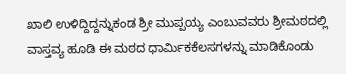ಖಾಲಿ ಉಳಿದ್ದಿದ್ದನ್ನುಕಂಡ ಶ್ರೀ ಮುಪ್ಪಯ್ಯ ಎಂಬುವವರು ಶ್ರೀಮಠದಲ್ಲಿ ವಾಸ್ತವ್ಯ ಹೂಡಿ ಈ ಮಠದ ಧಾರ್ಮಿಕಕೆಲಸಗಳನ್ನು ಮಾಡಿಕೊಂಡು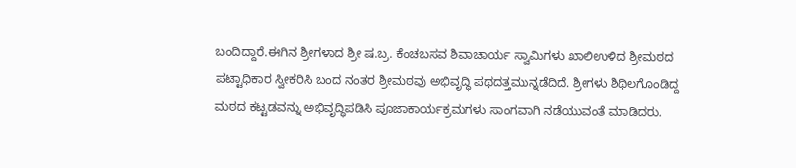ಬಂದಿದ್ದಾರೆ.ಈಗಿನ ಶ್ರೀಗಳಾದ ಶ್ರೀ ಷ.ಬ್ರ. ಕೆಂಚಬಸವ ಶಿವಾಚಾರ್ಯ ಸ್ವಾಮಿಗಳು ಖಾಲಿಉಳಿದ ಶ್ರೀಮಠದ ಪಟ್ಟಾಧಿಕಾರ ಸ್ವೀಕರಿಸಿ ಬಂದ ನಂತರ ಶ್ರೀಮಠವು ಅಭಿವೃದ್ಧಿ ಪಥದತ್ತಮುನ್ನಡೆದಿದೆ. ಶ್ರೀಗಳು ಶಿಥಿಲಗೊಂಡಿದ್ದ ಮಠದ ಕಟ್ಟಡವನ್ನು ಅಭಿವೃದ್ಧಿಪಡಿಸಿ ಪೂಜಾಕಾರ್ಯಕ್ರಮಗಳು ಸಾಂಗವಾಗಿ ನಡೆಯುವಂತೆ ಮಾಡಿದರು.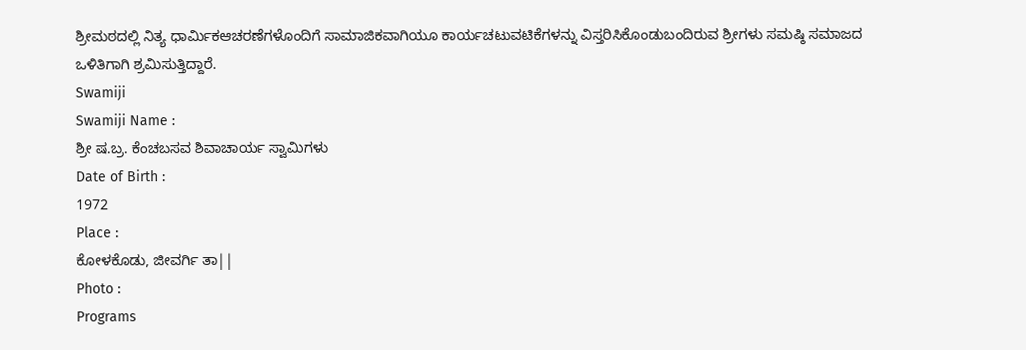ಶ್ರೀಮಠದಲ್ಲಿ ನಿತ್ಯ ಧಾರ್ಮಿಕಆಚರಣೆಗಳೊಂದಿಗೆ ಸಾಮಾಜಿಕವಾಗಿಯೂ ಕಾರ್ಯಚಟುವಟಿಕೆಗಳನ್ನು ವಿಸ್ತರಿಸಿಕೊಂಡುಬಂದಿರುವ ಶ್ರೀಗಳು ಸಮಷ್ಠಿ ಸಮಾಜದ ಒಳಿತಿಗಾಗಿ ಶ್ರಮಿಸುತ್ತಿದ್ದಾರೆ.
Swamiji
Swamiji Name :
ಶ್ರೀ ಷ.ಬ್ರ. ಕೆಂಚಬಸವ ಶಿವಾಚಾರ್ಯ ಸ್ವಾಮಿಗಳು
Date of Birth :
1972
Place :
ಕೋಳಕೊಡು, ಜೀವರ್ಗಿ ತಾ||
Photo :
Programs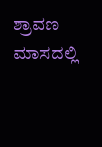ಶ್ರಾವಣ ಮಾಸದಲ್ಲಿ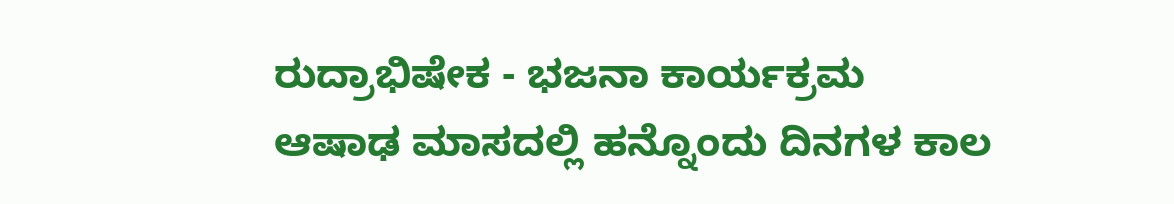ರುದ್ರಾಭಿಷೇಕ - ಭಜನಾ ಕಾರ್ಯಕ್ರಮ
ಆಷಾಢ ಮಾಸದಲ್ಲಿ ಹನ್ನೊಂದು ದಿನಗಳ ಕಾಲ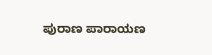ಪುರಾಣ ಪಾರಾಯಣ